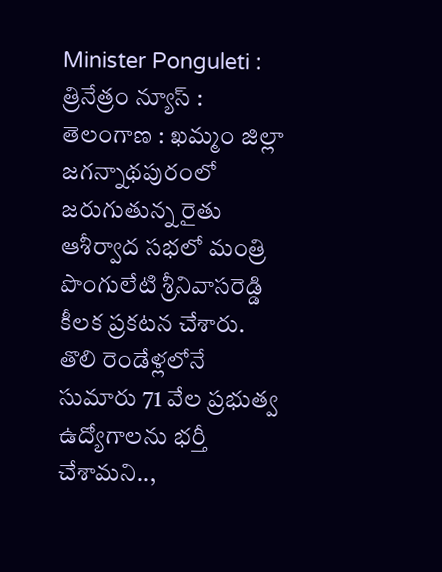Minister Ponguleti : త్రినేత్రం న్యూస్ : తెలంగాణ : ఖమ్మం జిల్లా జగన్నాథపురంలో జరుగుతున్న రైతు ఆశీర్వాద సభలో మంత్రి పొంగులేటి శ్రీనివాసరెడ్డి కీలక ప్రకటన చేశారు. తొలి రెండేళ్లలోనే సుమారు 71 వేల ప్రభుత్వ ఉద్యోగాలను భర్తీ చేశామని..,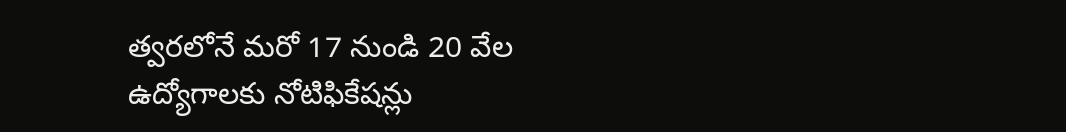త్వరలోనే మరో 17 నుండి 20 వేల ఉద్యోగాలకు నోటిఫికేషన్లు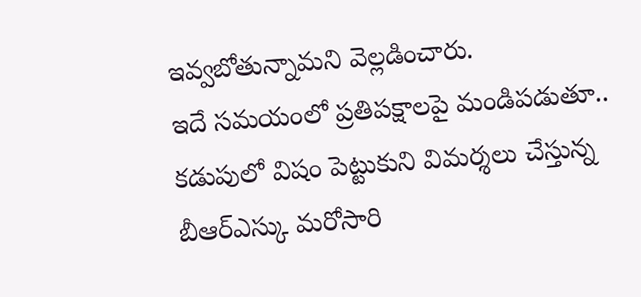ఇవ్వబోతున్నామని వెల్లడించారు.
ఇదే సమయంలో ప్రతిపక్షాలపై మండిపడుతూ.. కడుపులో విషం పెట్టుకుని విమర్శలు చేస్తున్న బీఆర్ఎస్కు మరోసారి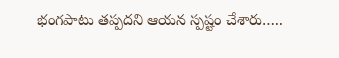భంగపాటు తప్పదని ఆయన స్పష్టం చేశారు…..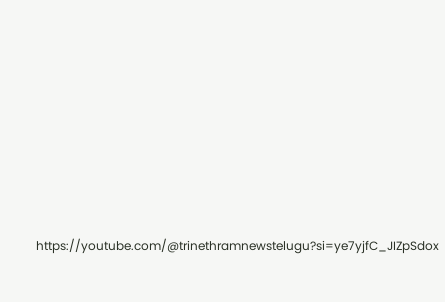https://youtube.com/@trinethramnewstelugu?si=ye7yjfC_JIZpSdox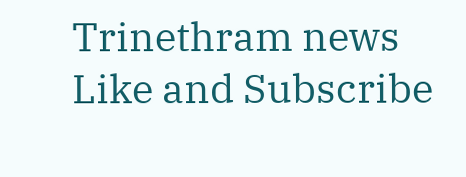Trinethram news
Like and Subscribe